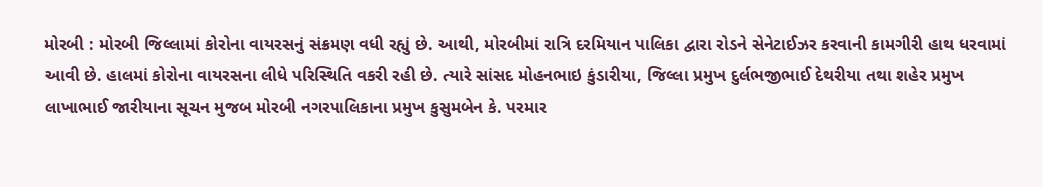મોરબી : મોરબી જિલ્લામાં કોરોના વાયરસનું સંક્રમણ વધી રહ્યું છે. આથી, મોરબીમાં રાત્રિ દરમિયાન પાલિકા દ્વારા રોડને સેનેટાઈઝર કરવાની કામગીરી હાથ ધરવામાં આવી છે. હાલમાં કોરોના વાયરસના લીધે પરિસ્થિતિ વકરી રહી છે. ત્યારે સાંસદ મોહનભાઇ કુંડારીયા, જિલ્લા પ્રમુખ દુર્લભજીભાઈ દેથરીયા તથા શહેર પ્રમુખ લાખાભાઈ જારીયાના સૂચન મુજબ મોરબી નગરપાલિકાના પ્રમુખ કુસુમબેન કે. પરમાર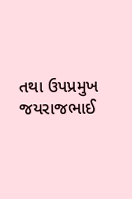તથા ઉપપ્રમુખ જયરાજભાઈ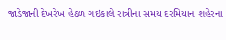જાડેજાની દેખરેખ હેઠળ ગઇકાલે રાત્રીના સમય દરમિયાન શહેરના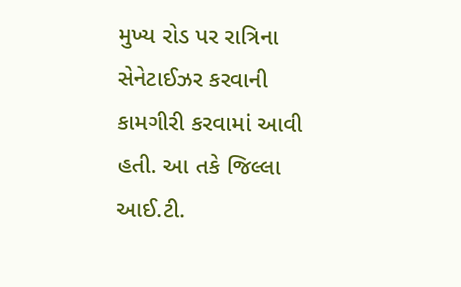મુખ્ય રોડ પર રાત્રિના સેનેટાઈઝર કરવાની કામગીરી કરવામાં આવી હતી. આ તકે જિલ્લા આઈ.ટી.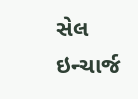સેલ ઇન્ચાર્જ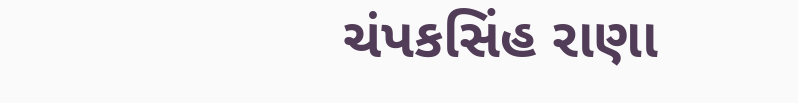ચંપકસિંહ રાણા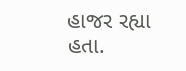હાજર રહ્યા હતા.